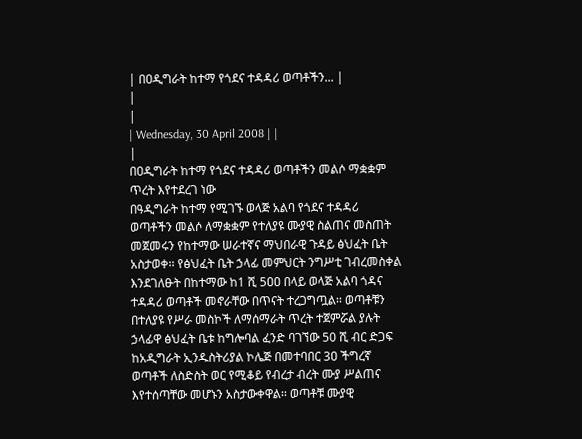| በዐዲግራት ከተማ የጎደና ተዳዳሪ ወጣቶችን... |
|
|
| Wednesday, 30 April 2008 | |
|
በዐዲግራት ከተማ የጎደና ተዳዳሪ ወጣቶችን መልሶ ማቋቋም ጥረት እየተደረገ ነው
በዓዲግራት ከተማ የሚገኙ ወላጅ አልባ የጎደና ተዳዳሪ ወጣቶችን መልሶ ለማቋቋም የተለያዩ ሙያዊ ስልጠና መስጠት መጀመሩን የከተማው ሠራተኛና ማህበራዊ ጉዳይ ፅህፈት ቤት አስታወቀ፡፡ የፅህፈት ቤት ኃላፊ መምህርት ንግሥቲ ገብረመስቀል እንደገለፁት በከተማው ከ1 ሺ 5ዐዐ በላይ ወላጅ አልባ ጎዳና ተዳዳሪ ወጣቶች መኖራቸው በጥናት ተረጋግጧል፡፡ ወጣቶቹን በተለያዩ የሥራ መስኮች ለማሰማራት ጥረት ተጀምሯል ያሉት ኃላፊዋ ፅህፈት ቤቱ ከግሎባል ፈንድ ባገኘው 50 ሺ ብር ድጋፍ ከአዲግራት ኢንዱስትሪያል ኮሌጅ በመተባበር 3ዐ ችግረኛ ወጣቶች ለስድስት ወር የሚቆይ የብረታ ብረት ሙያ ሥልጠና እየተሰጣቸው መሆኑን አስታውቀዋል፡፡ ወጣቶቹ ሙያዊ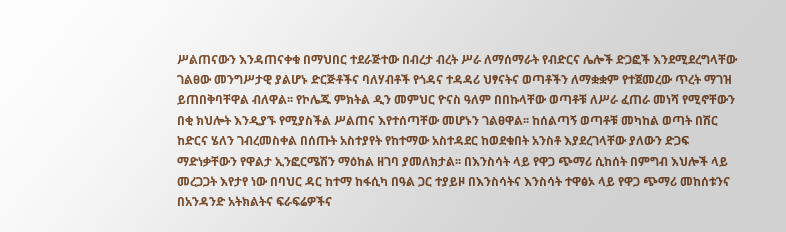ሥልጠናውን እንዳጠናቀቁ በማህበር ተደራጅተው በብረታ ብረት ሥራ ለማሰማራት የብድርና ሌሎች ድጋፎች እንደሚደረግላቸው ገልፀው መንግሥታዊ ያልሆኑ ድርጅቶችና ባለሃብቶች የጎዳና ተዳዳሪ ህፃናትና ወጣቶችን ለማቋቋም የተጀመረው ጥረት ማገዝ ይጠበቅባቸዋል ብለዋል፡፡ የኮሌጁ ምክትል ዲን መምህር ዮናስ ዓለም በበኩላቸው ወጣቶቹ ለሥራ ፈጠራ መነሻ የሚኖቸውን በቂ ክህሎት እንዲያኙ የሚያስችል ሥልጠና እየተሰጣቸው መሆኑን ገልፀዋል፡፡ ከሰልጣኝ ወጣቶቹ መካከል ወጣት በሽር ከድርና ሄለን ገብረመስቀል በሰጡት አስተያየት የከተማው አስተዳደር ከወደቁበት አንስቶ እያደረገላቸው ያለውን ድጋፍ ማድነቃቸውን የዋልታ ኢንፎርሜሽን ማዕከል ዘገባ ያመለክታል፡፡ በእንስሳት ላይ የዋጋ ጭማሪ ሲከሰት በምግብ እህሎች ላይ መረጋጋት እየታየ ነው በባህር ዳር ከተማ ከፋሲካ በዓል ጋር ተያይዞ በእንስሳትና እንስሳት ተዋፅኦ ላይ የዋጋ ጭማሪ መከሰቱንና በአንዳንድ አትክልትና ፍራፍሬዎችና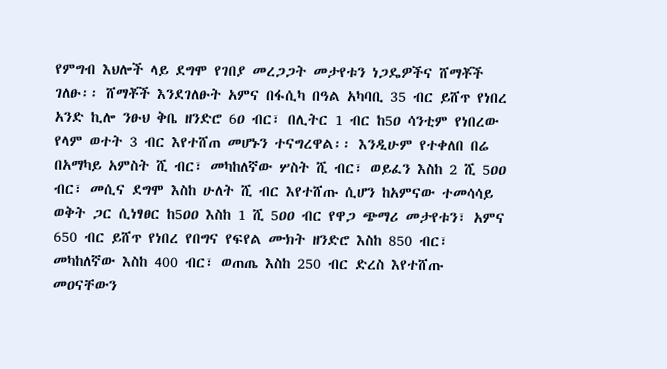የምግብ እህሎች ላይ ደግሞ የገበያ መረጋጋት መታየቱን ነጋዴዎችና ሸማቾች ገለፁ፡፡ ሸማቾች እንደገለፁት አምና በፋሲካ በዓል አካባቢ 35 ብር ይሸጥ የነበረ አንድ ኪሎ ንፁህ ቅቤ ዘንድሮ 6ዐ ብር፣ በሊትር 1 ብር ከ5ዐ ሳንቲም የነበረው የላም ወተት 3 ብር እየተሸጠ መሆኑን ተናግረዋል፡፡ እንዲሁም የተቀለበ በሬ በአማካይ አምስት ሺ ብር፣ መካከለኛው ሦስት ሺ ብር፣ ወይፈን እስከ 2 ሺ 5ዐዐ ብር፣ መሲና ደግሞ እስከ ሁለት ሺ ብር እየተሸጡ ሲሆን ከአምናው ተመሳሳይ ወቅት ጋር ሲነፃፀር ከ5ዐዐ እስከ 1 ሺ 5ዐዐ ብር የዋጋ ጭማሪ መታየቱን፣ አምና 650 ብር ይሸጥ የነበረ የበግና የፍየል ሙክት ዘንድሮ እስከ 850 ብር፣ መካከለኛው እስከ 400 ብር፣ ወጠጤ እስከ 250 ብር ድረስ እየተሸጡ መዐናቸውን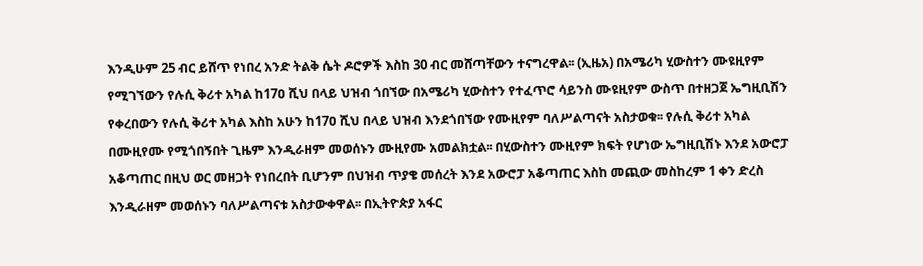እንዲሁም 25 ብር ይሸጥ የነበረ አንድ ትልቅ ሴት ዶሮዎች እስከ 30 ብር መሸጣቸውን ተናግረዋል፡፡ (ኢዜአ) በአሜሪካ ሂውስተን ሙዩዚየም የሚገኘውን የሉሲ ቅሪተ አካል ከ17ዐ ሺህ በላይ ህዝብ ጎበኘው በአሜሪካ ሂውስተን የተፈጥሮ ሳይንስ ሙዩዚየም ውስጥ በተዘጋጀ ኤግዚቢሽን የቀረበውን የሉሲ ቅሪተ አካል እስከ አሁን ከ17ዐ ሺህ በላይ ህዝብ እንደጎበኘው የሙዚየም ባለሥልጣናት አስታወቁ፡፡ የሉሲ ቅሪተ አካል በሙዚየሙ የሚጎበኝበት ጊዜም እንዲራዘም መወሰኑን ሙዚየሙ አመልክቷል፡፡ በሂውስተን ሙዚየም ክፍት የሆነው ኤግዚቢሽኑ እንደ አውሮፓ አቆጣጠር በዚህ ወር መዘጋት የነበረበት ቢሆንም በህዝብ ጥያቄ መሰረት እንደ አውሮፓ አቆጣጠር እስከ መጪው መስከረም 1 ቀን ድረስ እንዲራዘም መወሰኑን ባለሥልጣናቱ አስታውቀዋል፡፡ በኢትዮጵያ አፋር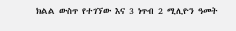ክልል ውስጥ የተገኘው እና 3 ነጥብ 2 ሚሊዮን ዓመት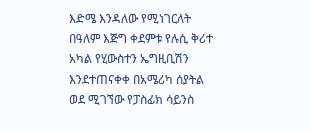እድሜ እንዳለው የሚነገርለት በዓለም እጅግ ቀደምቱ የሉሲ ቅሪተ አካል የሂውስተን ኤግዚቢሽን እንደተጠናቀቀ በአሜሪካ ሰያትል ወደ ሚገኘው የፓስፊክ ሳይንስ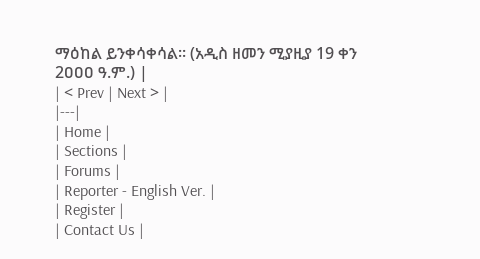ማዕከል ይንቀሳቀሳል፡፡ (አዲስ ዘመን ሚያዚያ 19 ቀን 2ዐዐዐ ዓ.ም.) |
| < Prev | Next > |
|---|
| Home |
| Sections |
| Forums |
| Reporter - English Ver. |
| Register |
| Contact Us |